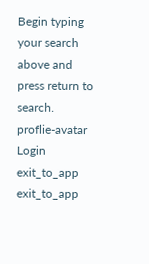Begin typing your search above and press return to search.
proflie-avatar
Login
exit_to_app
exit_to_app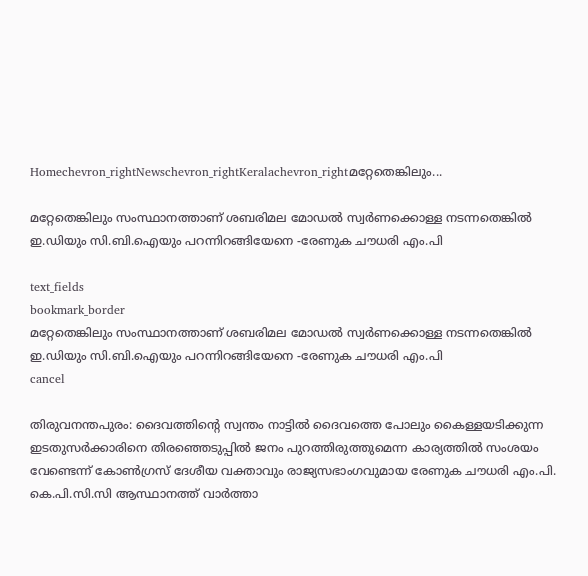Homechevron_rightNewschevron_rightKeralachevron_rightമറ്റേതെങ്കിലും...

മറ്റേതെങ്കിലും സംസ്ഥാനത്താണ് ശബരിമല മോഡൽ സ്വർണക്കൊള്ള നടന്നതെങ്കില്‍ ഇ.ഡിയും സി.ബി.ഐയും പറന്നിറങ്ങിയേനെ -രേണുക ചൗധരി എം.പി

text_fields
bookmark_border
മറ്റേതെങ്കിലും സംസ്ഥാനത്താണ് ശബരിമല മോഡൽ സ്വർണക്കൊള്ള നടന്നതെങ്കില്‍ ഇ.ഡിയും സി.ബി.ഐയും പറന്നിറങ്ങിയേനെ -രേണുക ചൗധരി എം.പി
cancel

തിരുവനന്തപുരം: ദൈവത്തിന്റെ സ്വന്തം നാട്ടില്‍ ദൈവത്തെ പോലും കൈള്ളയടിക്കുന്ന ഇടതുസര്‍ക്കാരിനെ തിരഞ്ഞെടുപ്പില്‍ ജനം പുറത്തിരുത്തുമെന്ന കാര്യത്തില്‍ സംശയം വേണ്ടെന്ന് കോണ്‍ഗ്രസ് ദേശീയ വക്താവും രാജ്യസഭാംഗവുമായ രേണുക ചൗധരി എം.പി. കെ.പി.സി.സി ആസ്ഥാനത്ത് വാര്‍ത്താ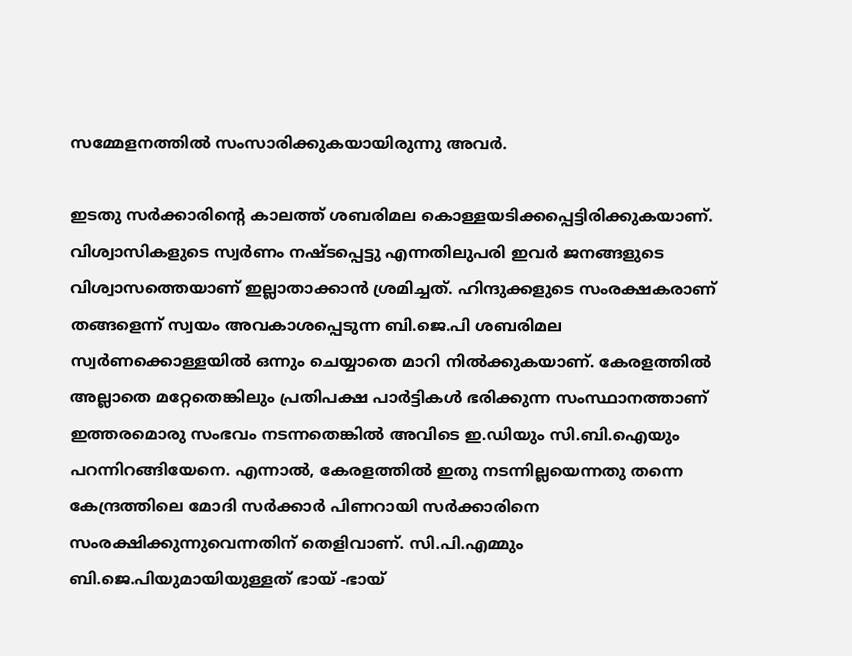സമ്മേളനത്തില്‍ സംസാരിക്കുകയായിരുന്നു അവര്‍.

ഇടതു സര്‍ക്കാരിന്റെ കാലത്ത് ശബരിമല കൊള്ളയടിക്കപ്പെട്ടിരിക്കുകയാണ്. വിശ്വാസികളുടെ സ്വര്‍ണം നഷ്ടപ്പെട്ടു എന്നതിലുപരി ഇവർ ജനങ്ങളുടെ വിശ്വാസത്തെയാണ് ഇല്ലാതാക്കാന്‍ ശ്രമിച്ചത്. ഹിന്ദുക്കളുടെ സംരക്ഷകരാണ് തങ്ങളെന്ന് സ്വയം അവകാശപ്പെടുന്ന ബി.ജെ.പി ശബരിമല സ്വര്‍ണക്കൊള്ളയില്‍ ഒന്നും ചെയ്യാതെ മാറി നില്‍ക്കുകയാണ്. കേരളത്തില്‍ അല്ലാതെ മറ്റേതെങ്കിലും പ്രതിപക്ഷ പാര്‍ട്ടികള്‍ ഭരിക്കുന്ന സംസ്ഥാനത്താണ് ഇത്തരമൊരു സംഭവം നടന്നതെങ്കില്‍ അവിടെ ഇ.ഡിയും സി.ബി.ഐയും പറന്നിറങ്ങിയേനെ. എന്നാല്‍, കേരളത്തില്‍ ഇതു നടന്നില്ലയെന്നതു തന്നെ കേന്ദ്രത്തിലെ മോദി സര്‍ക്കാര്‍ പിണറായി സര്‍ക്കാരിനെ സംരക്ഷിക്കുന്നുവെന്നതിന് തെളിവാണ്. സി.പി.എമ്മും ബി.ജെ.പിയുമായിയുള്ളത് ഭായ് -ഭായ്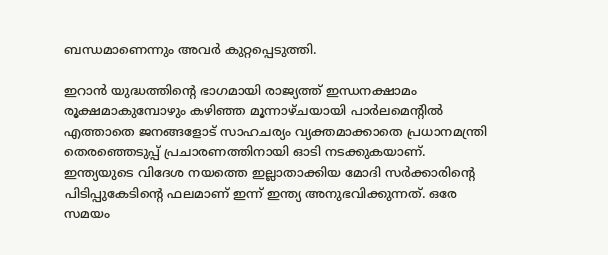ബന്ധമാണെന്നും അവര്‍ കുറ്റപ്പെടുത്തി.

ഇറാന്‍ യുദ്ധത്തിന്റെ ഭാഗമായി രാജ്യത്ത് ഇന്ധനക്ഷാമം രൂക്ഷമാകുമ്പോഴും കഴിഞ്ഞ മൂന്നാഴ്ചയായി പാര്‍ലമെന്റില്‍ എത്താതെ ജനങ്ങളോട് സാഹചര്യം വ്യക്തമാക്കാതെ പ്രധാനമന്ത്രി തെരഞ്ഞെടുപ്പ് പ്രചാരണത്തിനായി ഓടി നടക്കുകയാണ്. ഇന്ത്യയുടെ വിദേശ നയത്തെ ഇല്ലാതാക്കിയ മോദി സര്‍ക്കാരിന്റെ പിടിപ്പുകേടിന്റെ ഫലമാണ് ഇന്ന് ഇന്ത്യ അനുഭവിക്കുന്നത്. ഒരേ സമയം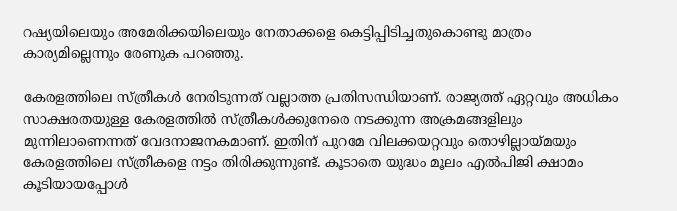റഷ്യയിലെയും അമേരിക്കയിലെയും നേതാക്കളെ കെട്ടിപ്പിടിച്ചതുകൊണ്ടു മാത്രം കാര്യമില്ലെന്നും രേണുക പറഞ്ഞു.

കേരളത്തിലെ സ്ത്രീകള്‍ നേരിടുന്നത് വല്ലാത്ത പ്രതിസന്ധിയാണ്. രാജ്യത്ത് ഏറ്റവും അധികം സാക്ഷരതയുള്ള കേരളത്തില്‍ സ്ത്രീകള്‍ക്കുനേരെ നടക്കുന്ന അക്രമങ്ങളിലും മുന്നിലാണെന്നത് വേദനാജനകമാണ്. ഇതിന് പുറമേ വിലക്കയറ്റവും തൊഴില്ലായ്മയും കേരളത്തിലെ സ്ത്രീകളെ നട്ടം തിരിക്കുന്നുണ്ട്. കൂടാതെ യുദ്ധം മൂലം എല്‍പിജി ക്ഷാമം കൂടിയായപ്പോള്‍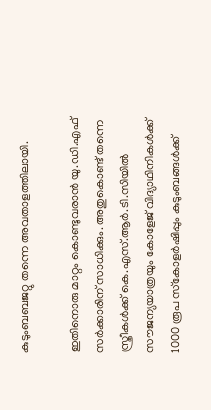കുടുംബബജറ്റു തന്നെ അവതാളത്തിലായി.

ഇതിനൊരു മാറ്റം കൊണ്ടുവരാന്‍ യു.ഡി.എഫ് സര്‍ക്കാരിന് സാധിക്കും. അതുകൊണ്ട് തന്നെ സ്ത്രീകള്‍ക്ക് കെ.എസ്.ആര്‍.ടി.സിയില്‍ സൗജന്യയാത്രയും കോളേജ് വിദ്യാഥിനികള്‍ക്ക് 1000 രൂപ സ്‌കോളര്‍ഷിപ്പും കുടുംബങ്ങള്‍ക്ക്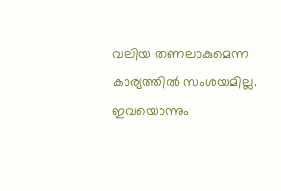വലിയ തണലാകുമെന്ന കാര്യത്തില്‍ സംശയമില്ല. ഇവയൊന്നും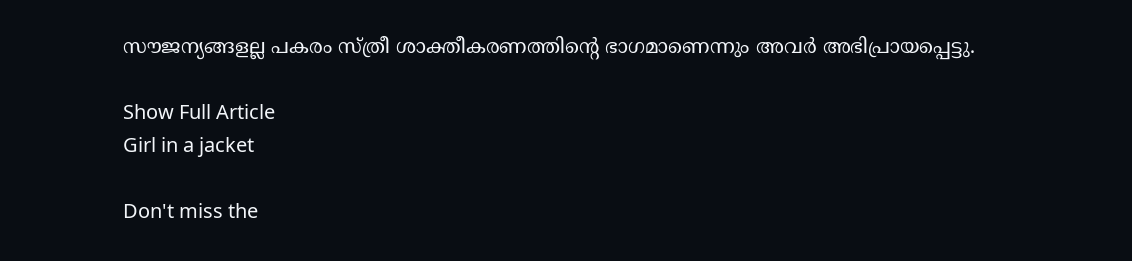സൗജന്യങ്ങളല്ല പകരം സ്ത്രീ ശാക്തീകരണത്തിന്റെ ഭാഗമാണെന്നും അവര്‍ അഭിപ്രായപ്പെട്ടു.

Show Full Article
Girl in a jacket

Don't miss the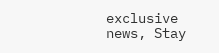exclusive news, Stay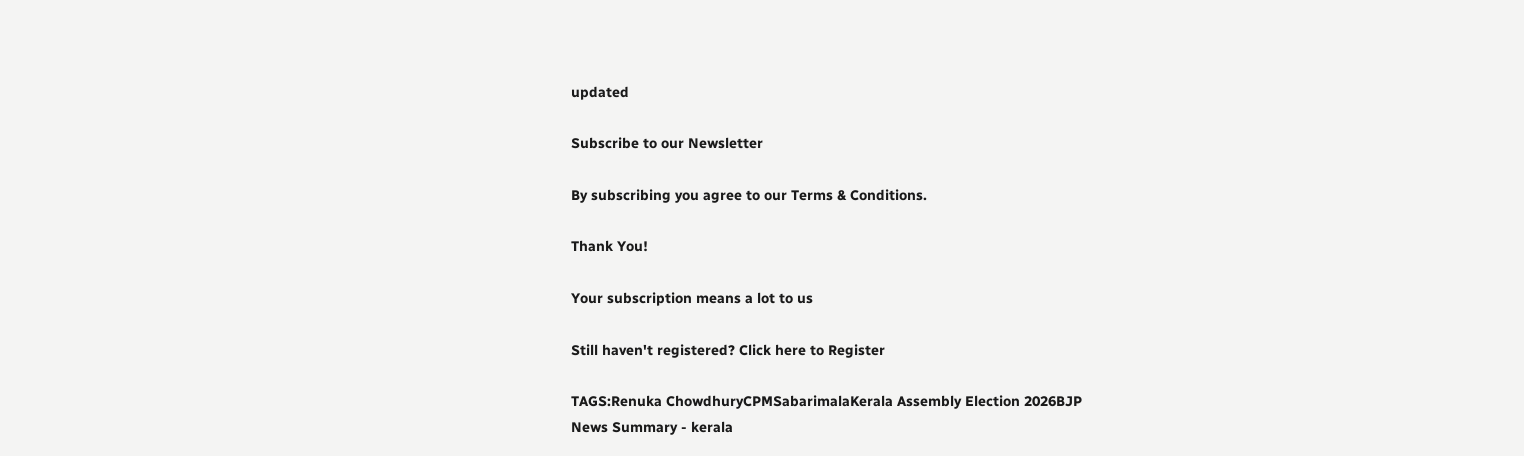updated

Subscribe to our Newsletter

By subscribing you agree to our Terms & Conditions.

Thank You!

Your subscription means a lot to us

Still haven't registered? Click here to Register

TAGS:Renuka ChowdhuryCPMSabarimalaKerala Assembly Election 2026BJP
News Summary - kerala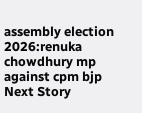assembly election 2026:renuka chowdhury mp against cpm bjp
Next Story